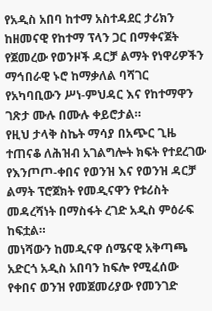የአዲስ አበባ ከተማ አስተዳደር ታሪክን ከዘመናዊ የከተማ ፕላን ጋር በማቀናጀት የጀመረው የወንዞች ዳርቻ ልማት የነዋሪዎችን ማኅበራዊ ኑሮ ከማቃለል ባሻገር የአካባቢውን ሥነ-ምህዳር እና የከተማዋን ገጽታ ሙሉ በሙሉ ቀይሮታል።
የዚህ ታላቅ ስኬት ማሳያ በአጭር ጊዜ ተጠናቆ ለሕዝብ አገልግሎት ክፍት የተደረገው የእንጦጦ-ቀበና የወንዝ እና የወንዝ ዳርቻ ልማት ፕሮጀክት የመዲናዋን የቱሪስት መዳረሻነት በማስፋት ረገድ አዲስ ምዕራፍ ከፍቷል።
መነሻውን ከመዲናዋ ሰሜናዊ አቅጣጫ አድርጎ አዲስ አበባን ከፍሎ የሚፈሰው የቀበና ወንዝ የመጀመሪያው የመንገድ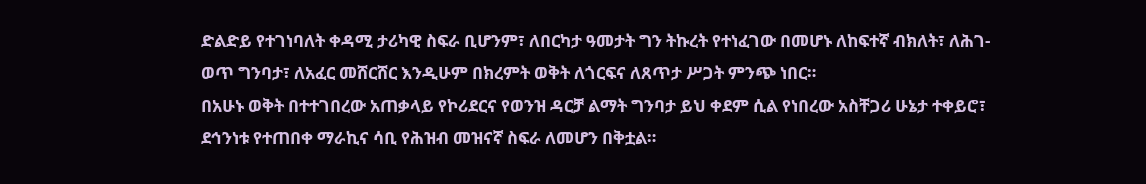ድልድይ የተገነባለት ቀዳሚ ታሪካዊ ስፍራ ቢሆንም፣ ለበርካታ ዓመታት ግን ትኩረት የተነፈገው በመሆኑ ለከፍተኛ ብክለት፣ ለሕገ-ወጥ ግንባታ፣ ለአፈር መሸርሸር እንዲሁም በክረምት ወቅት ለጎርፍና ለጸጥታ ሥጋት ምንጭ ነበር።
በአሁኑ ወቅት በተተገበረው አጠቃላይ የኮሪደርና የወንዝ ዳርቻ ልማት ግንባታ ይህ ቀደም ሲል የነበረው አስቸጋሪ ሁኔታ ተቀይሮ፣ ደኅንነቱ የተጠበቀ ማራኪና ሳቢ የሕዝብ መዝናኛ ስፍራ ለመሆን በቅቷል።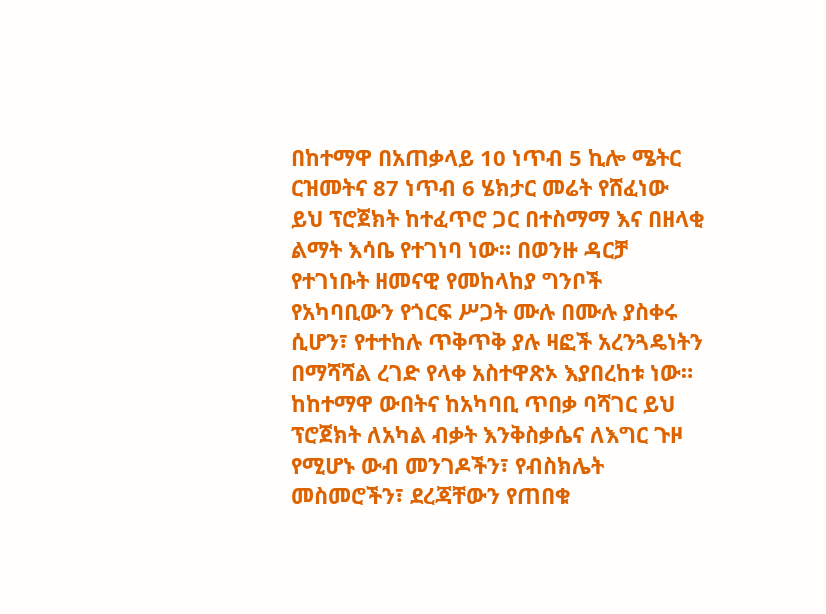በከተማዋ በአጠቃላይ 10 ነጥብ 5 ኪሎ ሜትር ርዝመትና 87 ነጥብ 6 ሄክታር መሬት የሸፈነው ይህ ፕሮጀክት ከተፈጥሮ ጋር በተስማማ እና በዘላቂ ልማት እሳቤ የተገነባ ነው። በወንዙ ዳርቻ የተገነቡት ዘመናዊ የመከላከያ ግንቦች የአካባቢውን የጎርፍ ሥጋት ሙሉ በሙሉ ያስቀሩ ሲሆን፣ የተተከሉ ጥቅጥቅ ያሉ ዛፎች አረንጓዴነትን በማሻሻል ረገድ የላቀ አስተዋጽኦ እያበረከቱ ነው።
ከከተማዋ ውበትና ከአካባቢ ጥበቃ ባሻገር ይህ ፕሮጀክት ለአካል ብቃት እንቅስቃሴና ለእግር ጉዞ የሚሆኑ ውብ መንገዶችን፣ የብስክሌት መስመሮችን፣ ደረጃቸውን የጠበቁ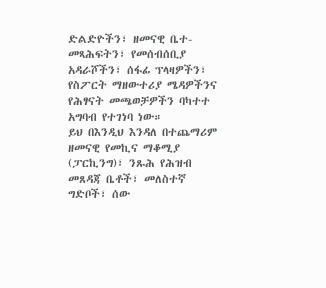ድልድዮችን፣ ዘመናዊ ቤተ-መጻሕፍትን፣ የመሰብሰቢያ አዳራሾችን፣ ሰፋፊ ፕላዛዎችን፣ የስፖርት ማዘውተሪያ ሜዳዎችንና የሕፃናት መጫወቻዎችን ባካተተ አግባብ የተገነባ ነው።
ይህ በእንዲህ እንዳለ በተጨማሪም ዘመናዊ የመኪና ማቆሚያ (ፓርኪንግ)፣ ንጹሕ የሕዝብ መጸዳጃ ቤቶች፣ መለስተኛ ግድቦች፣ ሰው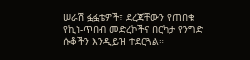ሠራሽ ፏፏቴዎች፣ ደረጃቸውን የጠበቁ የኪነ-ጥበብ መድረኮችና በርካታ የንግድ ሱቆችን እንዲይዝ ተደርጓል።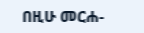በዚሁ መርሐ-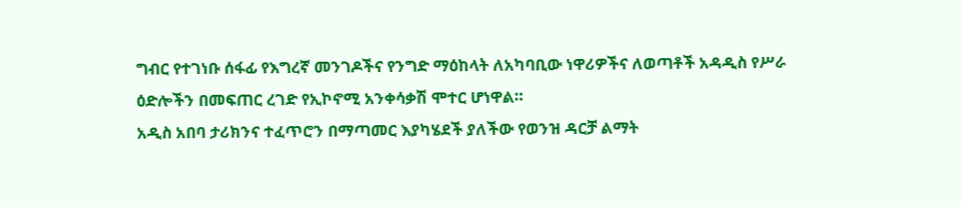ግብር የተገነቡ ሰፋፊ የእግረኛ መንገዶችና የንግድ ማዕከላት ለአካባቢው ነዋሪዎችና ለወጣቶች አዳዲስ የሥራ ዕድሎችን በመፍጠር ረገድ የኢኮኖሚ አንቀሳቃሽ ሞተር ሆነዋል።
አዲስ አበባ ታሪክንና ተፈጥሮን በማጣመር እያካሄደች ያለችው የወንዝ ዳርቻ ልማት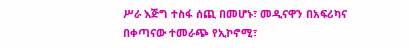ሥራ እጅግ ተስፋ ሰጪ በመሆኑ፣ መዲናዋን በአፍሪካና በቀጣናው ተመራጭ የኢኮኖሚ፣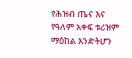የሕዝብ ጤና እና የዓለም አቀፍ ቱሪዝም ማዕከል እንድትሆን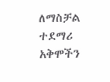ለማስቻል ተደማሪ አቅሞችን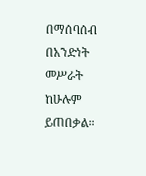በማሰባሰብ በአንድነት መሥራት ከሁሉም ይጠበቃል።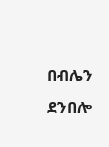በብሌን ደንበሎ